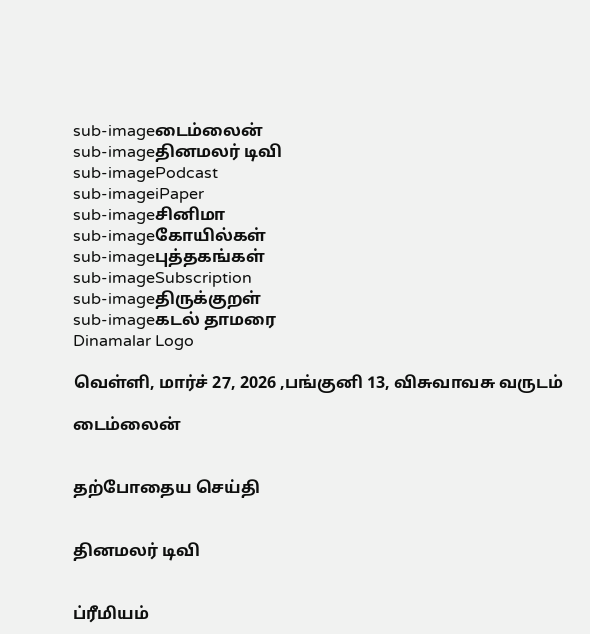sub-imageடைம்லைன்
sub-imageதினமலர் டிவி
sub-imagePodcast
sub-imageiPaper
sub-imageசினிமா
sub-imageகோயில்கள்
sub-imageபுத்தகங்கள்
sub-imageSubscription
sub-imageதிருக்குறள்
sub-imageகடல் தாமரை
Dinamalar Logo

வெள்ளி, மார்ச் 27, 2026 ,பங்குனி 13, விசுவாவசு வருடம்

டைம்லைன்


தற்போதைய செய்தி


தினமலர் டிவி


ப்ரீமியம்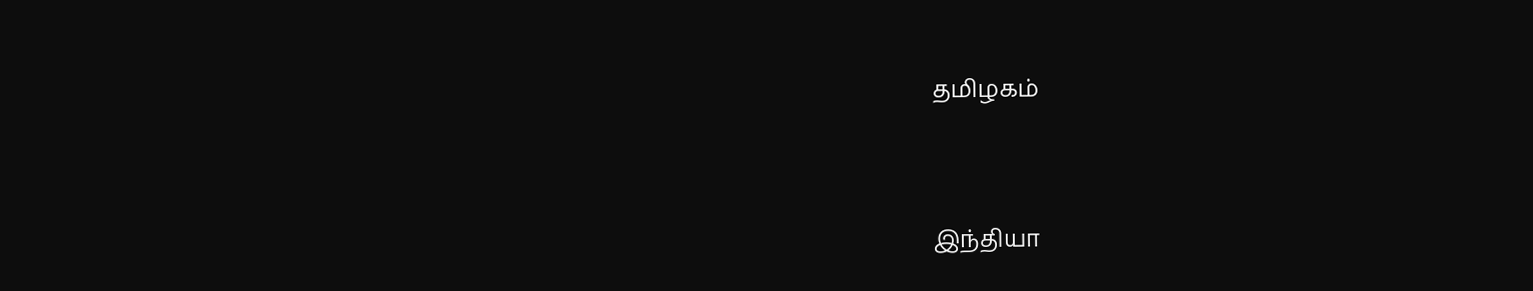தமிழகம்


இந்தியா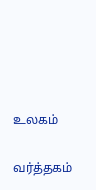உலகம்


வர்த்தகம்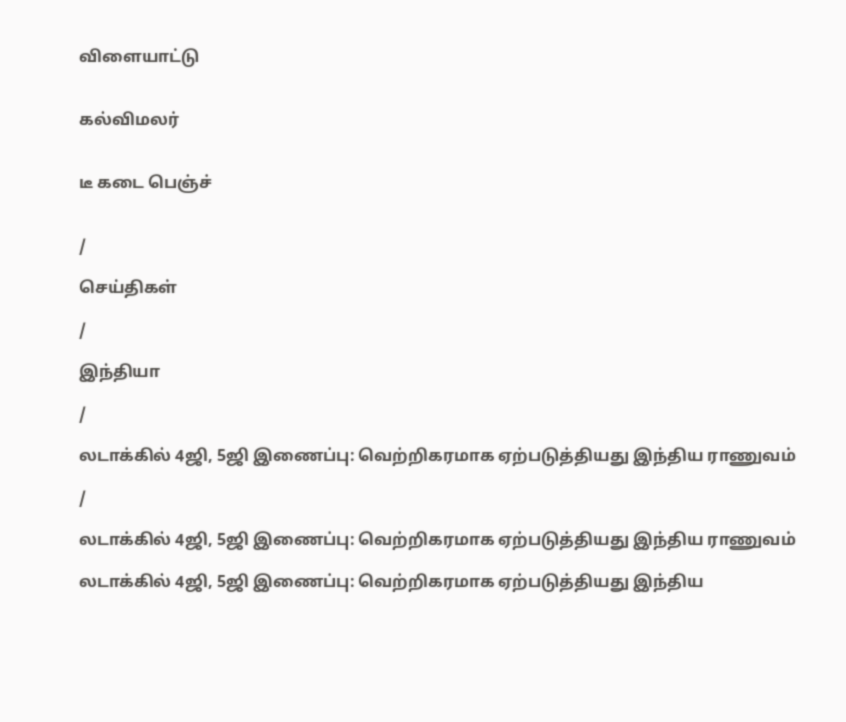விளையாட்டு


கல்விமலர்


டீ கடை பெஞ்ச்


/

செய்திகள்

/

இந்தியா

/

லடாக்கில் 4ஜி, 5ஜி இணைப்பு: வெற்றிகரமாக ஏற்படுத்தியது இந்திய ராணுவம்

/

லடாக்கில் 4ஜி, 5ஜி இணைப்பு: வெற்றிகரமாக ஏற்படுத்தியது இந்திய ராணுவம்

லடாக்கில் 4ஜி, 5ஜி இணைப்பு: வெற்றிகரமாக ஏற்படுத்தியது இந்திய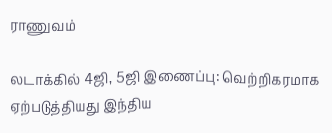ராணுவம்

லடாக்கில் 4ஜி, 5ஜி இணைப்பு: வெற்றிகரமாக ஏற்படுத்தியது இந்திய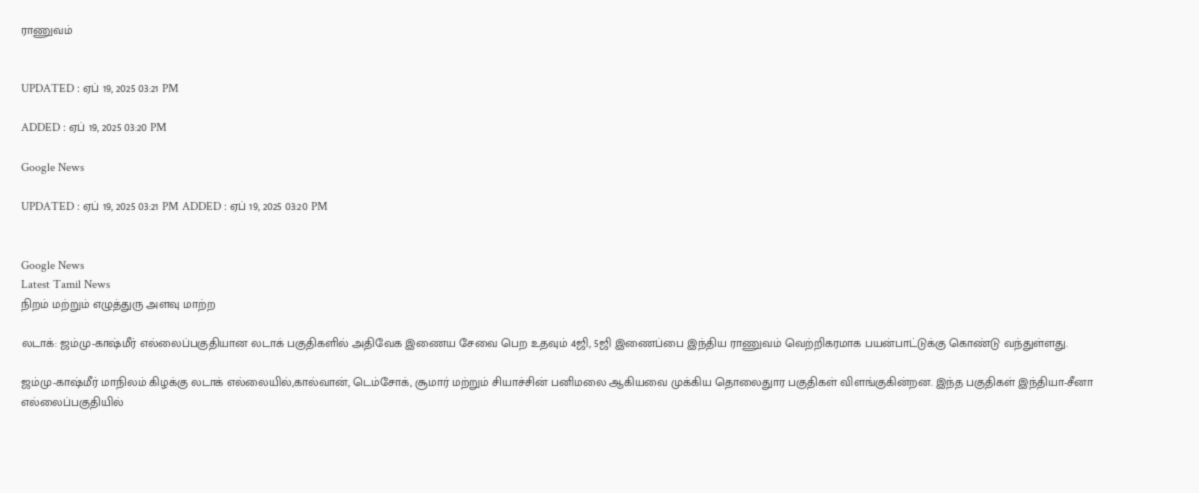ராணுவம்


UPDATED : ஏப் 19, 2025 03:21 PM

ADDED : ஏப் 19, 2025 03:20 PM

Google News

UPDATED : ஏப் 19, 2025 03:21 PM ADDED : ஏப் 19, 2025 03:20 PM


Google News
Latest Tamil News
நிறம் மற்றும் எழுத்துரு அளவு மாற்ற

லடாக்: ஜம்மு-காஷ்மீர் எல்லைப்பகுதியான லடாக் பகுதிகளில் அதிவேக இணைய சேவை பெற உதவும் 4ஜி, 5ஜி இணைப்பை இந்திய ராணுவம் வெற்றிகரமாக பயன்பாட்டுக்கு கொண்டு வந்துள்ளது.

ஜம்மு-காஷ்மீர் மாநிலம் கிழக்கு லடாக் எல்லையில்,கால்வான், டெம்சோக், சூமார் மற்றும் சியாச்சின் பனிமலை ஆகியவை முக்கிய தொலைதுார பகுதிகள் விளங்குகின்றன. இந்த பகுதிகள் இந்தியா-சீனா எல்லைப்பகுதியில்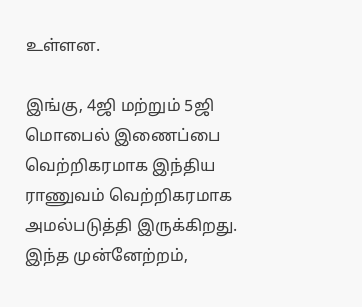உள்ளன.

இங்கு, 4ஜி மற்றும் 5ஜி மொபைல் இணைப்பை வெற்றிகரமாக இந்திய ராணுவம் வெற்றிகரமாக அமல்படுத்தி இருக்கிறது. இந்த முன்னேற்றம்,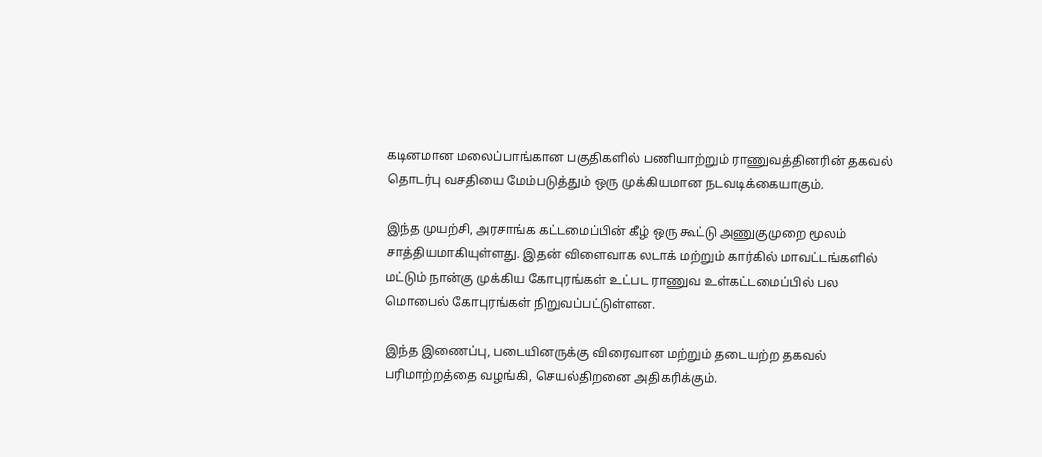கடினமான மலைப்பாங்கான பகுதிகளில் பணியாற்றும் ராணுவத்தினரின் தகவல் தொடர்பு வசதியை மேம்படுத்தும் ஒரு முக்கியமான நடவடிக்கையாகும்.

இந்த முயற்சி, அரசாங்க கட்டமைப்பின் கீழ் ஒரு கூட்டு அணுகுமுறை மூலம் சாத்தியமாகியுள்ளது. இதன் விளைவாக லடாக் மற்றும் கார்கில் மாவட்டங்களில் மட்டும் நான்கு முக்கிய கோபுரங்கள் உட்பட ராணுவ உள்கட்டமைப்பில் பல மொபைல் கோபுரங்கள் நிறுவப்பட்டுள்ளன.

இந்த இணைப்பு, படையினருக்கு விரைவான மற்றும் தடையற்ற தகவல் பரிமாற்றத்தை வழங்கி, செயல்திறனை அதிகரிக்கும்.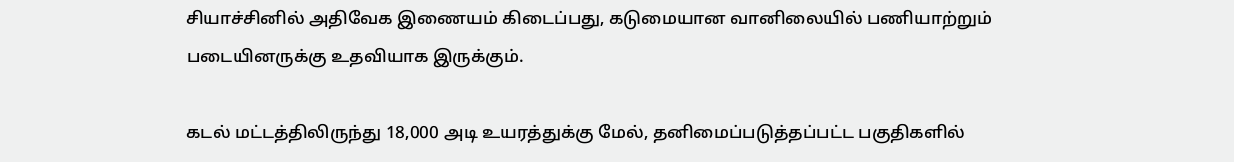சியாச்சினில் அதிவேக இணையம் கிடைப்பது, கடுமையான வானிலையில் பணியாற்றும் படையினருக்கு உதவியாக இருக்கும்.

கடல் மட்டத்திலிருந்து 18,000 அடி உயரத்துக்கு மேல், தனிமைப்படுத்தப்பட்ட பகுதிகளில்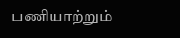பணியாற்றும்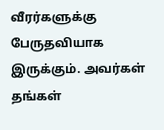வீரர்களுக்கு பேருதவியாக இருக்கும். அவர்கள் தங்கள்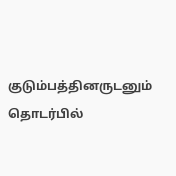குடும்பத்தினருடனும் தொடர்பில்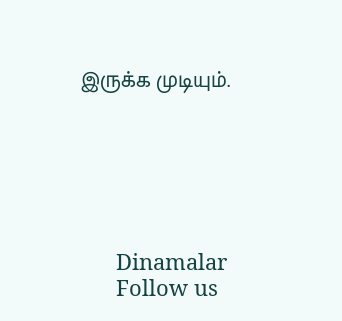இருக்க முடியும்.






      Dinamalar
      Follow us